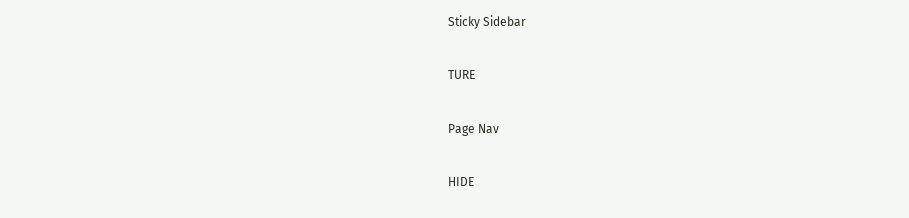Sticky Sidebar

TURE

Page Nav

HIDE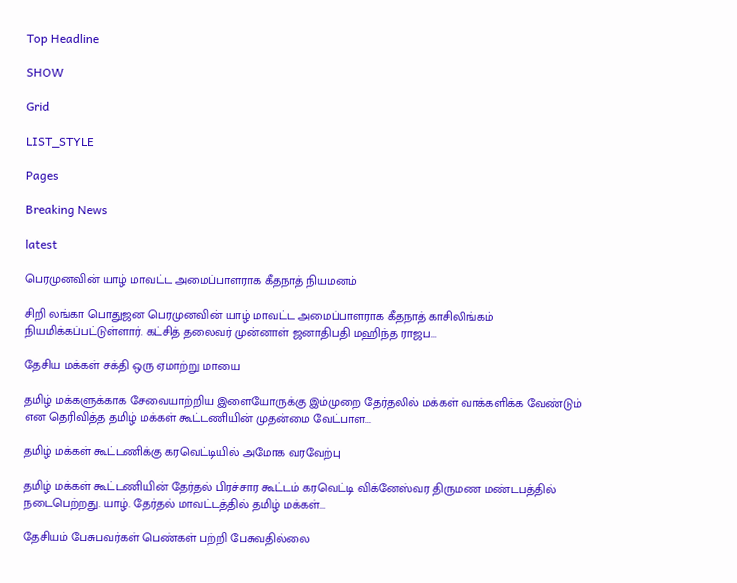Top Headline

SHOW

Grid

LIST_STYLE

Pages

Breaking News

latest

பெரமுனவின் யாழ் மாவட்ட அமைப்பாளராக கீதநாத் நியமனம்

சிறி லங்கா பொதுஜன பெரமுனவின் யாழ் மாவட்ட அமைப்பாளராக கீதநாத் காசிலிங்கம் நியமிக்கப்பட்டுள்ளார். கட்சித் தலைவர் முன்னாள் ஜனாதிபதி மஹிந்த ராஜப...

தேசிய மக்கள் சக்தி ஒரு ஏமாற்று மாயை

தமிழ் மக்களுக்காக சேவையாற்றிய இளையோருக்கு இம்முறை தேர்தலில் மக்கள் வாக்களிக்க வேண்டும் என தெரிவித்த தமிழ் மக்கள் கூட்டணியின் முதன்மை வேட்பாள...

தமிழ் மக்கள் கூட்டணிக்கு கரவெட்டியில் அமோக வரவேற்பு

தமிழ் மக்கள் கூட்டணியின் தேர்தல் பிரச்சார கூட்டம் கரவெட்டி விக்னேஸ்வர திருமண மண்டபத்தில் நடைபெற்றது. யாழ். தேர்தல் மாவட்டத்தில் தமிழ் மக்கள்...

தேசியம் பேசுபவர்கள் பெண்கள் பற்றி பேசுவதில்லை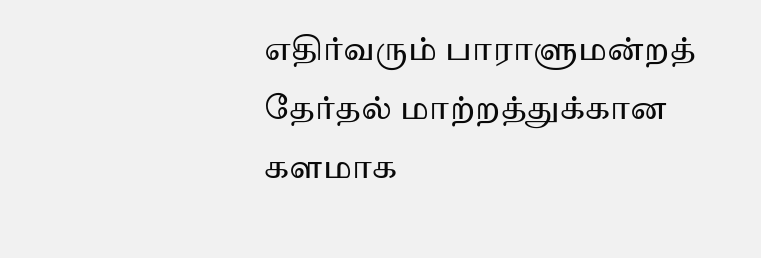எதிர்வரும் பாராளுமன்றத் தேர்தல் மாற்றத்துக்கான களமாக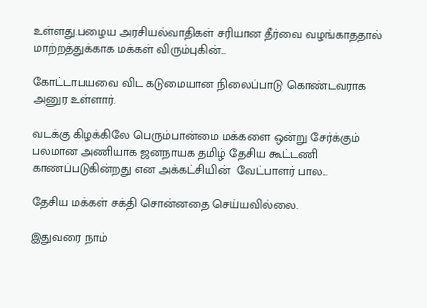உள்ளது.பழைய அரசியல்வாதிகள் சரியான தீர்வை வழங்காததால் மாற்றத்துக்காக மக்கள் விரும்புகின்...

கோட்டாபயவை விட கடுமையான நிலைப்பாடு கொண்டவராக அனுர உள்ளார்.

வடக்கு கிழக்கிலே பெரும்பான்மை மக்களை ஒன்று சேர்க்கும் பலமான அணியாக ஜனநாயக தமிழ் தேசிய கூட்டணி காணப்படுகின்றது என அக்கட்சியின்  வேட்பாளர் பால...

தேசிய மக்கள் சக்தி சொன்னதை செய்யவில்லை.

இதுவரை நாம்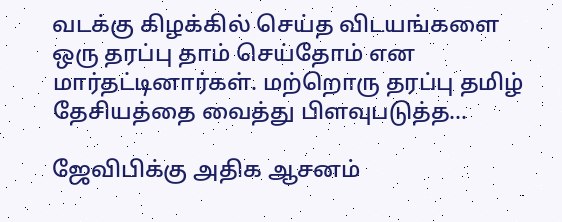வடக்கு கிழக்கில் செய்த விடயங்களை ஒரு தரப்பு தாம் செய்தோம் என மார்தட்டினார்கள். மற்றொரு தரப்பு தமிழ் தேசியத்தை வைத்து பிளவுபடுத்த...

ஜேவிபிக்கு அதிக ஆசனம்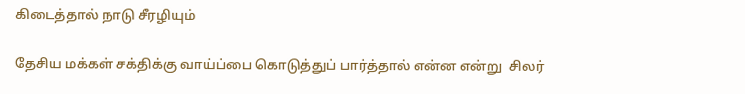கிடைத்தால் நாடு சீரழியும்

தேசிய மக்கள் சக்திக்கு வாய்ப்பை கொடுத்துப் பார்த்தால் என்ன என்று  சிலர்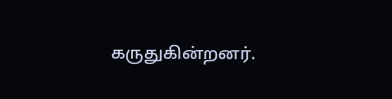கருதுகின்றனர்.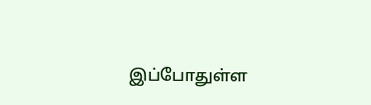இப்போதுள்ள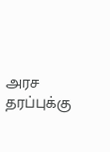அரச தரப்புக்கு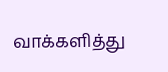வாக்களித்து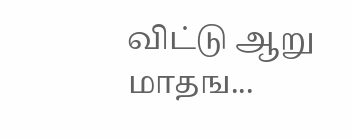விட்டு ஆறு மாதங...